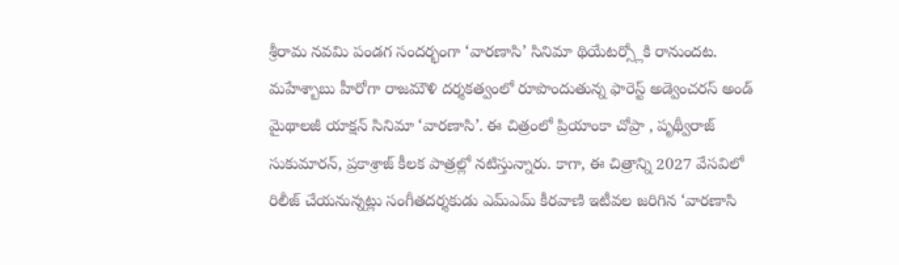శ్రీరామ నవమి పండగ సందర్భంగా ‘వారణాసి’ సినిమా థియేటర్స్లోకి రానుందట. మహేశ్బాబు హీరోగా రాజమౌళి దర్శకత్వంలో రూపొందుతున్న ఫారెస్ట్ అడ్వెంచరస్ అండ్ మైథాలజీ యాక్షన్ సినిమా ‘వారణాసి’. ఈ చిత్రంలో ప్రియాంకా చోప్రా , పృథ్వీరాజ్ సుకుమారన్, ప్రకాశ్రాజ్ కీలక పాత్రల్లో నటిస్తున్నారు. కాగా, ఈ చిత్రాన్ని 2027 వేసవిలో రిలీజ్ చేయనున్నట్లు సంగీతదర్శకుడు ఎమ్ఎమ్ కీరవాణి ఇటీవల జరిగిన ‘వారణాసి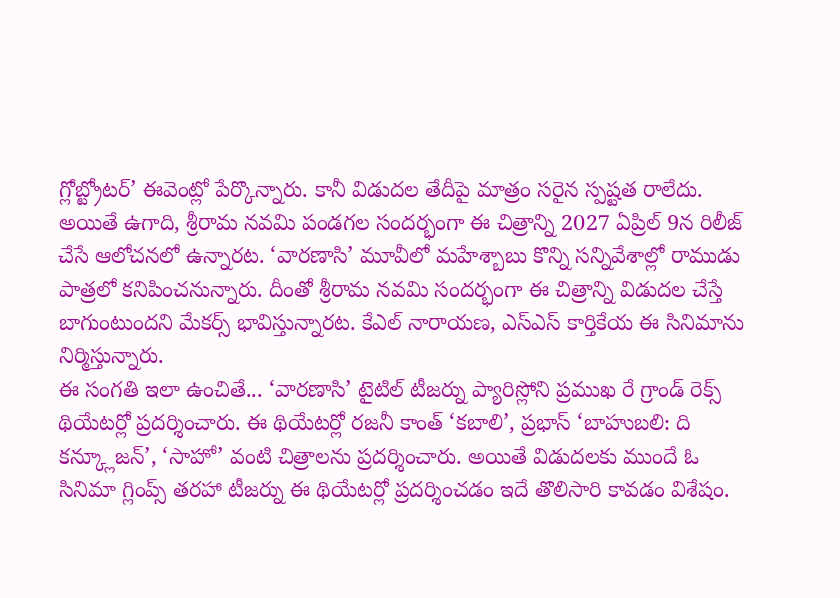గ్లోబ్ట్రోటర్’ ఈవెంట్లో పేర్కొన్నారు. కానీ విడుదల తేదీపై మాత్రం సరైన స్పష్టత రాలేదు.
అయితే ఉగాది, శ్రీరామ నవమి పండగల సందర్భంగా ఈ చిత్రాన్ని 2027 ఏప్రిల్ 9న రిలీజ్ చేసే ఆలోచనలో ఉన్నారట. ‘వారణాసి’ మూవీలో మహేశ్బాబు కొన్ని సన్నివేశాల్లో రాముడు పాత్రలో కనిపించనున్నారు. దీంతో శ్రీరామ నవమి సందర్భంగా ఈ చిత్రాన్ని విడుదల చేస్తే బాగుంటుందని మేకర్స్ భావిస్తున్నారట. కేఎల్ నారాయణ, ఎస్ఎస్ కార్తికేయ ఈ సినిమాను నిర్మిస్తున్నారు.
ఈ సంగతి ఇలా ఉంచితే... ‘వారణాసి’ టైటిల్ టీజర్ను ప్యారిస్లోని ప్రముఖ రే గ్రాండ్ రెక్స్ థియేటర్లో ప్రదర్శించారు. ఈ థియేటర్లో రజనీ కాంత్ ‘కబాలి’, ప్రభాస్ ‘బాహుబలి: ది కన్క్లూజన్’, ‘సాహో’ వంటి చిత్రాలను ప్రదర్శించారు. అయితే విడుదలకు ముందే ఓ సినిమా గ్లింప్స్ తరహా టీజర్ను ఈ థియేటర్లో ప్రదర్శించడం ఇదే తొలిసారి కావడం విశేషం.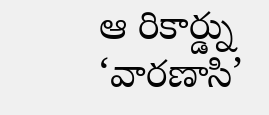ఆ రికార్డ్ను ‘వారణాసి’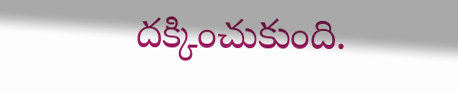దక్కించుకుంది.